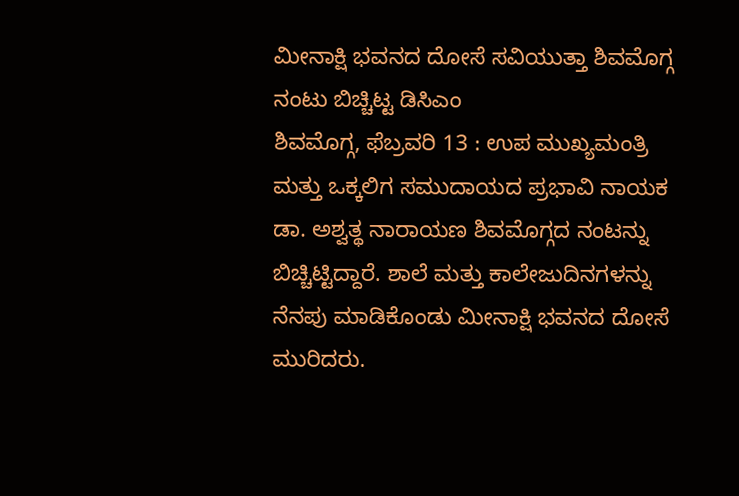ಮೀನಾಕ್ಷಿ ಭವನದ ದೋಸೆ ಸವಿಯುತ್ತಾ ಶಿವಮೊಗ್ಗ ನಂಟು ಬಿಚ್ಚಿಟ್ಟ ಡಿಸಿಎಂ
ಶಿವಮೊಗ್ಗ, ಫೆಬ್ರವರಿ 13 : ಉಪ ಮುಖ್ಯಮಂತ್ರಿ ಮತ್ತು ಒಕ್ಕಲಿಗ ಸಮುದಾಯದ ಪ್ರಭಾವಿ ನಾಯಕ ಡಾ. ಅಶ್ವತ್ಥ ನಾರಾಯಣ ಶಿವಮೊಗ್ಗದ ನಂಟನ್ನು ಬಿಚ್ಚಿಟ್ಟಿದ್ದಾರೆ. ಶಾಲೆ ಮತ್ತು ಕಾಲೇಜುದಿನಗಳನ್ನು ನೆನಪು ಮಾಡಿಕೊಂಡು ಮೀನಾಕ್ಷಿ ಭವನದ ದೋಸೆ ಮುರಿದರು.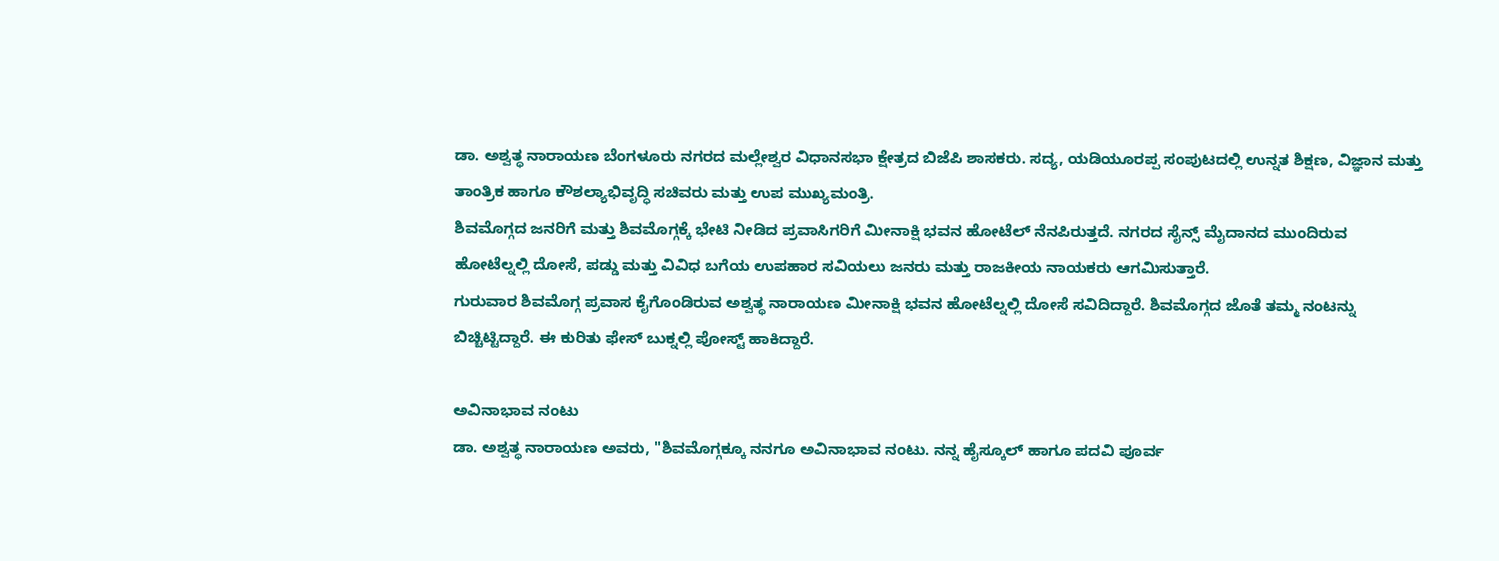ಡಾ. ಅಶ್ವತ್ಥ ನಾರಾಯಣ ಬೆಂಗಳೂರು ನಗರದ ಮಲ್ಲೇಶ್ವರ ವಿಧಾನಸಭಾ ಕ್ಷೇತ್ರದ ಬಿಜೆಪಿ ಶಾಸಕರು. ಸದ್ಯ, ಯಡಿಯೂರಪ್ಪ ಸಂಪುಟದಲ್ಲಿ ಉನ್ನತ ಶಿಕ್ಷಣ, ವಿಜ್ಞಾನ ಮತ್ತು ತಾಂತ್ರಿಕ ಹಾಗೂ ಕೌಶಲ್ಯಾಭಿವೃದ್ಧಿ ಸಚಿವರು ಮತ್ತು ಉಪ ಮುಖ್ಯಮಂತ್ರಿ.
ಶಿವಮೊಗ್ಗದ ಜನರಿಗೆ ಮತ್ತು ಶಿವಮೊಗ್ಗಕ್ಕೆ ಭೇಟಿ ನೀಡಿದ ಪ್ರವಾಸಿಗರಿಗೆ ಮೀನಾಕ್ಷಿ ಭವನ ಹೋಟೆಲ್ ನೆನಪಿರುತ್ತದೆ. ನಗರದ ಸೈನ್ಸ್ ಮೈದಾನದ ಮುಂದಿರುವ ಹೋಟೆಲ್ನಲ್ಲಿ ದೋಸೆ, ಪಡ್ಡು ಮತ್ತು ವಿವಿಧ ಬಗೆಯ ಉಪಹಾರ ಸವಿಯಲು ಜನರು ಮತ್ತು ರಾಜಕೀಯ ನಾಯಕರು ಆಗಮಿಸುತ್ತಾರೆ.
ಗುರುವಾರ ಶಿವಮೊಗ್ಗ ಪ್ರವಾಸ ಕೈಗೊಂಡಿರುವ ಅಶ್ವತ್ಥ ನಾರಾಯಣ ಮೀನಾಕ್ಷಿ ಭವನ ಹೋಟೆಲ್ನಲ್ಲಿ ದೋಸೆ ಸವಿದಿದ್ದಾರೆ. ಶಿವಮೊಗ್ಗದ ಜೊತೆ ತಮ್ಮ ನಂಟನ್ನು ಬಿಚ್ಚಿಟ್ಟಿದ್ದಾರೆ. ಈ ಕುರಿತು ಫೇಸ್ ಬುಕ್ನಲ್ಲಿ ಪೋಸ್ಟ್ ಹಾಕಿದ್ದಾರೆ.

ಅವಿನಾಭಾವ ನಂಟು
ಡಾ. ಅಶ್ವತ್ಥ ನಾರಾಯಣ ಅವರು, "ಶಿವಮೊಗ್ಗಕ್ಕೂ ನನಗೂ ಅವಿನಾಭಾವ ನಂಟು. ನನ್ನ ಹೈಸ್ಕೂಲ್ ಹಾಗೂ ಪದವಿ ಪೂರ್ವ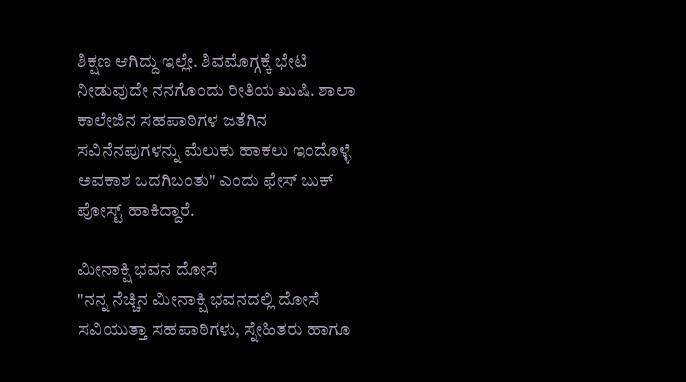ಶಿಕ್ಷಣ ಆಗಿದ್ದು ಇಲ್ಲೇ. ಶಿವಮೊಗ್ಗಕ್ಕೆ ಭೇಟಿ ನೀಡುವುದೇ ನನಗೊಂದು ರೀತಿಯ ಖುಷಿ. ಶಾಲಾ ಕಾಲೇಜಿನ ಸಹಪಾಠಿಗಳ ಜತೆಗಿನ ಸವಿನೆನಪುಗಳನ್ನು ಮೆಲುಕು ಹಾಕಲು ಇಂದೊಳ್ಳೆ ಅವಕಾಶ ಒದಗಿಬಂತು" ಎಂದು ಫೇಸ್ ಬುಕ್ ಪೋಸ್ಟ್ ಹಾಕಿದ್ದಾರೆ.

ಮೀನಾಕ್ಷಿ ಭವನ ದೋಸೆ
"ನನ್ನ ನೆಚ್ಚಿನ ಮೀನಾಕ್ಷಿ ಭವನದಲ್ಲಿ ದೋಸೆ ಸವಿಯುತ್ತಾ ಸಹಪಾಠಿಗಳು, ಸ್ನೇಹಿತರು ಹಾಗೂ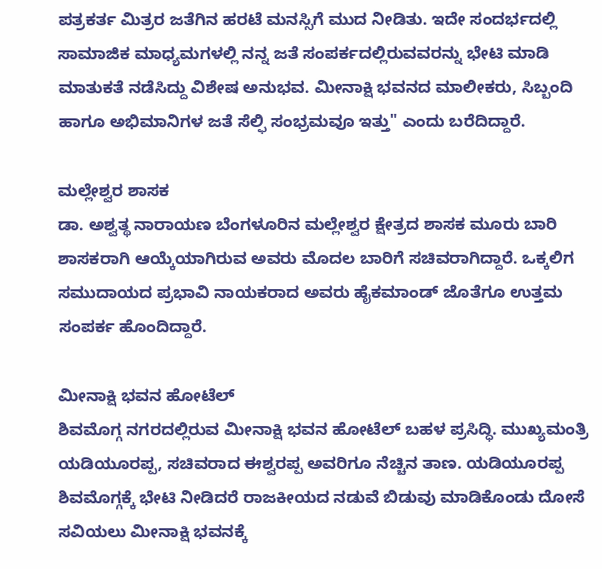ಪತ್ರಕರ್ತ ಮಿತ್ರರ ಜತೆಗಿನ ಹರಟೆ ಮನಸ್ಸಿಗೆ ಮುದ ನೀಡಿತು. ಇದೇ ಸಂದರ್ಭದಲ್ಲಿ ಸಾಮಾಜಿಕ ಮಾಧ್ಯಮಗಳಲ್ಲಿ ನನ್ನ ಜತೆ ಸಂಪರ್ಕದಲ್ಲಿರುವವರನ್ನು ಭೇಟಿ ಮಾಡಿ ಮಾತುಕತೆ ನಡೆಸಿದ್ದು ವಿಶೇಷ ಅನುಭವ. ಮೀನಾಕ್ಷಿ ಭವನದ ಮಾಲೀಕರು, ಸಿಬ್ಬಂದಿ ಹಾಗೂ ಅಭಿಮಾನಿಗಳ ಜತೆ ಸೆಲ್ಫಿ ಸಂಭ್ರಮವೂ ಇತ್ತು" ಎಂದು ಬರೆದಿದ್ದಾರೆ.

ಮಲ್ಲೇಶ್ವರ ಶಾಸಕ
ಡಾ. ಅಶ್ವತ್ಥ ನಾರಾಯಣ ಬೆಂಗಳೂರಿನ ಮಲ್ಲೇಶ್ವರ ಕ್ಷೇತ್ರದ ಶಾಸಕ ಮೂರು ಬಾರಿ ಶಾಸಕರಾಗಿ ಆಯ್ಕೆಯಾಗಿರುವ ಅವರು ಮೊದಲ ಬಾರಿಗೆ ಸಚಿವರಾಗಿದ್ದಾರೆ. ಒಕ್ಕಲಿಗ ಸಮುದಾಯದ ಪ್ರಭಾವಿ ನಾಯಕರಾದ ಅವರು ಹೈಕಮಾಂಡ್ ಜೊತೆಗೂ ಉತ್ತಮ ಸಂಪರ್ಕ ಹೊಂದಿದ್ದಾರೆ.

ಮೀನಾಕ್ಷಿ ಭವನ ಹೋಟೆಲ್
ಶಿವಮೊಗ್ಗ ನಗರದಲ್ಲಿರುವ ಮೀನಾಕ್ಷಿ ಭವನ ಹೋಟೆಲ್ ಬಹಳ ಪ್ರಸಿದ್ಧಿ. ಮುಖ್ಯಮಂತ್ರಿ ಯಡಿಯೂರಪ್ಪ, ಸಚಿವರಾದ ಈಶ್ವರಪ್ಪ ಅವರಿಗೂ ನೆಚ್ಚಿನ ತಾಣ. ಯಡಿಯೂರಪ್ಪ ಶಿವಮೊಗ್ಗಕ್ಕೆ ಭೇಟಿ ನೀಡಿದರೆ ರಾಜಕೀಯದ ನಡುವೆ ಬಿಡುವು ಮಾಡಿಕೊಂಡು ದೋಸೆ ಸವಿಯಲು ಮೀನಾಕ್ಷಿ ಭವನಕ್ಕೆ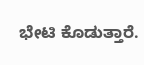ಭೇಟಿ ಕೊಡುತ್ತಾರೆ.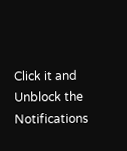Click it and Unblock the Notifications